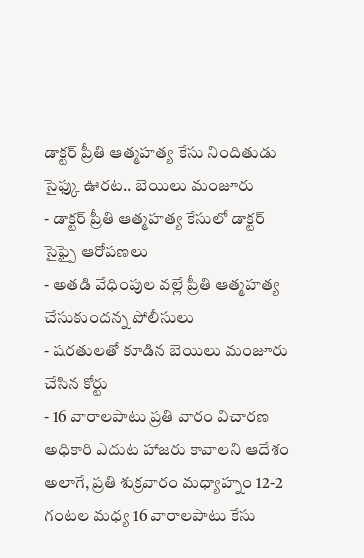డాక్టర్ ప్రీతి ఆత్మహత్య కేసు నిందితుడు సైఫ్కు ఊరట.. బెయిలు మంజూరు
- డాక్టర్ ప్రీతి ఆత్మహత్య కేసులో డాక్టర్ సైఫ్పై ఆరోపణలు
- అతడి వేధింపుల వల్లే ప్రీతి ఆత్మహత్య చేసుకుందన్న పోలీసులు
- షరతులతో కూడిన బెయిలు మంజూరు చేసిన కోర్టు
- 16 వారాలపాటు ప్రతి వారం విచారణ అధికారి ఎదుట హాజరు కావాలని ఆదేశం
అలాగే, ప్రతి శుక్రవారం మధ్యాహ్నం 12-2 గంటల మధ్య 16 వారాలపాటు కేసు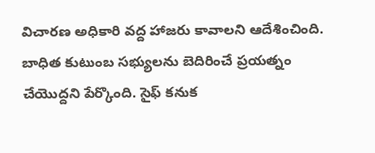విచారణ అధికారి వద్ద హాజరు కావాలని ఆదేశించింది. బాధిత కుటుంబ సభ్యులను బెదిరించే ప్రయత్నం చేయొద్దని పేర్కొంది. సైఫ్ కనుక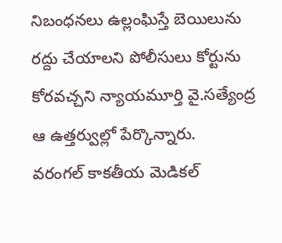నిబంధనలు ఉల్లంఘిస్తే బెయిలును రద్దు చేయాలని పోలీసులు కోర్టును కోరవచ్చని న్యాయమూర్తి వై.సత్యేంద్ర ఆ ఉత్తర్వుల్లో పేర్కొన్నారు.
వరంగల్ కాకతీయ మెడికల్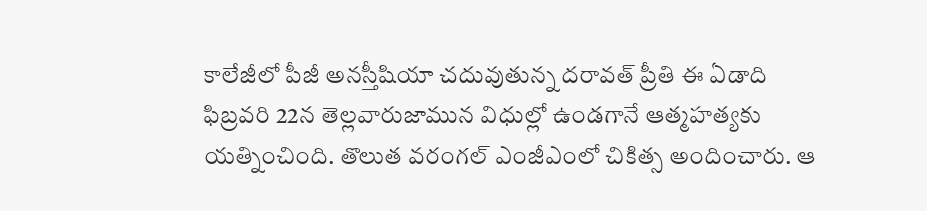కాలేజీలో పీజీ అనస్తీషియా చదువుతున్న దరావత్ ప్రీతి ఈ ఏడాది ఫిబ్రవరి 22న తెల్లవారుజామున విధుల్లో ఉండగానే ఆత్మహత్యకు యత్నించింది. తొలుత వరంగల్ ఎంజీఎంలో చికిత్స అందించారు. ఆ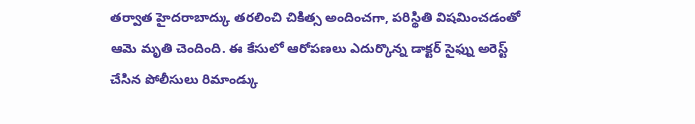తర్వాత హైదరాబాద్కు తరలించి చికిత్స అందించగా, పరిస్థితి విషమించడంతో ఆమె మృతి చెందింది. ఈ కేసులో ఆరోపణలు ఎదుర్కొన్న డాక్టర్ సైఫ్ను అరెస్ట్ చేసిన పోలీసులు రిమాండ్కు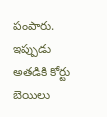పంపారు. ఇప్పుడు అతడికి కోర్టు బెయిలు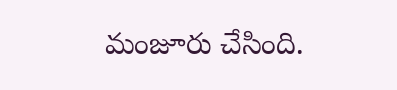మంజూరు చేసింది.